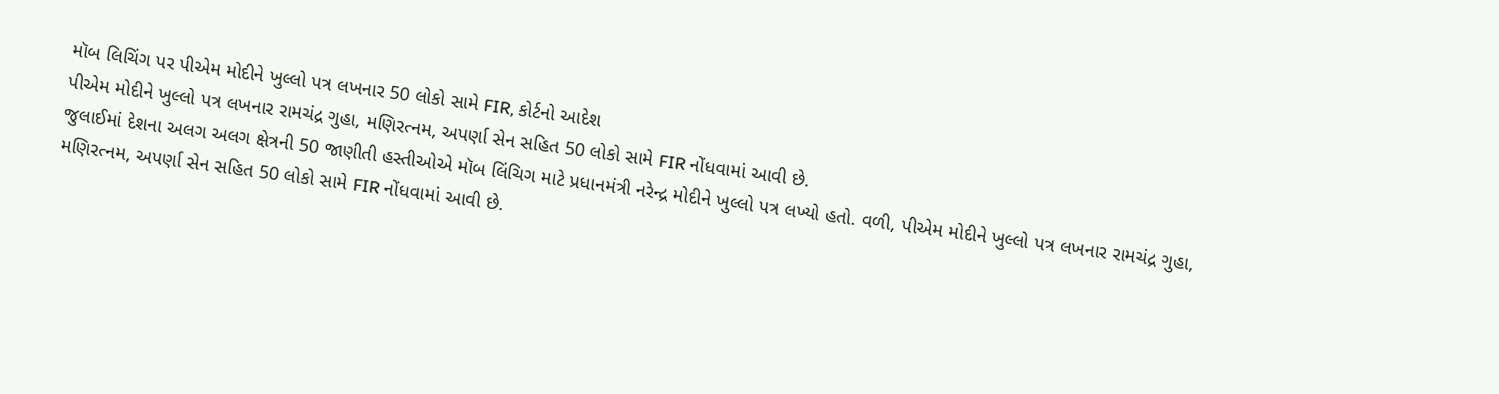મૉબ લિચિંગ પર પીએમ મોદીને ખુલ્લો પત્ર લખનાર 50 લોકો સામે FIR, કોર્ટનો આદેશ
પીએમ મોદીને ખુલ્લો પત્ર લખનાર રામચંદ્ર ગુહા, મણિરત્નમ, અપર્ણા સેન સહિત 50 લોકો સામે FIR નોંધવામાં આવી છે.
જુલાઈમાં દેશના અલગ અલગ ક્ષેત્રની 50 જાણીતી હસ્તીઓએ મૉબ લિંચિગ માટે પ્રધાનમંત્રી નરેન્દ્ર મોદીને ખુલ્લો પત્ર લખ્યો હતો. વળી, પીએમ મોદીને ખુલ્લો પત્ર લખનાર રામચંદ્ર ગુહા, મણિરત્નમ, અપર્ણા સેન સહિત 50 લોકો સામે FIR નોંધવામાં આવી છે.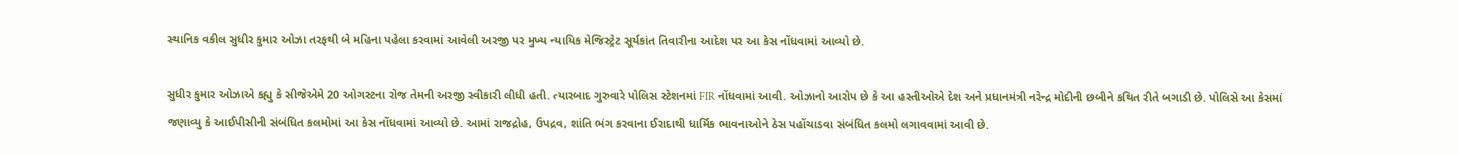સ્થાનિક વકીલ સુધીર કુમાર ઓઝા તરફથી બે મહિના પહેલા કરવામાં આવેલી અરજી પર મુખ્ય ન્યાયિક મેજિસ્ટ્રેટ સૂર્યકાંત તિવારીના આદેશ પર આ કેસ નોંધવામાં આવ્યો છે.

સુધીર કુમાર ઓઝાએ કહ્યુ કે સીજેએમે 20 ઓગસ્ટના રોજ તેમની અરજી સ્વીકારી લીધી હતી. ત્યારબાદ ગુરુવારે પોલિસ સ્ટેશનમાં FIR નોંધવામાં આવી. ઓઝાનો આરોપ છે કે આ હસ્તીઓએ દેશ અને પ્રધાનમંત્રી નરેન્દ્ર મોદીની છબીને કથિત રીતે બગાડી છે. પોલિસે આ કેસમાં જણાવ્યુ કે આઈપીસીની સંબંધિત કલમોમાં આ કેસ નોંધવામાં આવ્યો છે. આમાં રાજદ્રોહ, ઉપદ્રવ, શાંતિ ભંગ કરવાના ઈરાદાથી ધાર્મિક ભાવનાઓને ઠેસ પહોંચાડવા સંબંધિત કલમો લગાવવામાં આવી છે.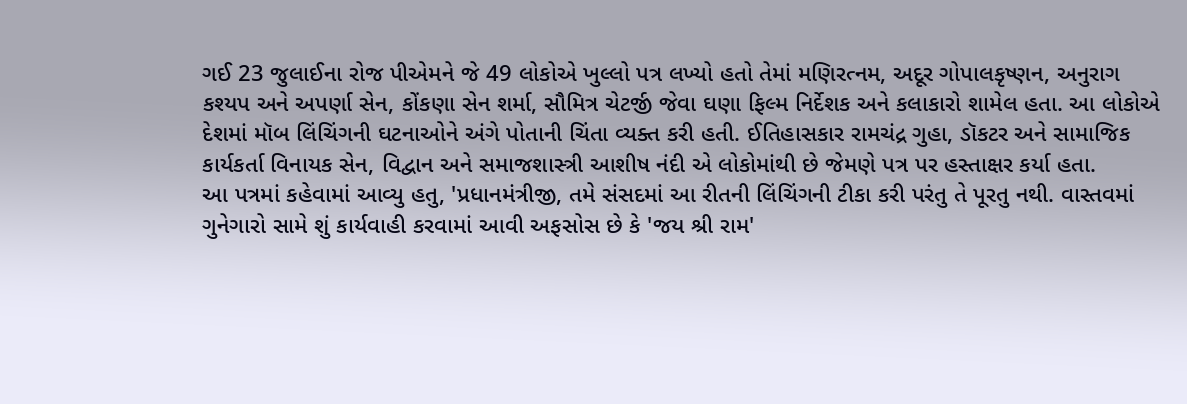ગઈ 23 જુલાઈના રોજ પીએમને જે 49 લોકોએ ખુલ્લો પત્ર લખ્યો હતો તેમાં મણિરત્નમ, અદૂર ગોપાલકૃષ્ણન, અનુરાગ કશ્યપ અને અપર્ણા સેન, કોંકણા સેન શર્મા, સૌમિત્ર ચેટર્જી જેવા ઘણા ફિલ્મ નિર્દેશક અને કલાકારો શામેલ હતા. આ લોકોએ દેશમાં મૉબ લિંચિંગની ઘટનાઓને અંગે પોતાની ચિંતા વ્યક્ત કરી હતી. ઈતિહાસકાર રામચંદ્ર ગુહા, ડૉકટર અને સામાજિક કાર્યકર્તા વિનાયક સેન, વિદ્વાન અને સમાજશાસ્ત્રી આશીષ નંદી એ લોકોમાંથી છે જેમણે પત્ર પર હસ્તાક્ષર કર્યા હતા.
આ પત્રમાં કહેવામાં આવ્યુ હતુ, 'પ્રધાનમંત્રીજી, તમે સંસદમાં આ રીતની લિંચિંગની ટીકા કરી પરંતુ તે પૂરતુ નથી. વાસ્તવમાં ગુનેગારો સામે શું કાર્યવાહી કરવામાં આવી અફસોસ છે કે 'જય શ્રી રામ'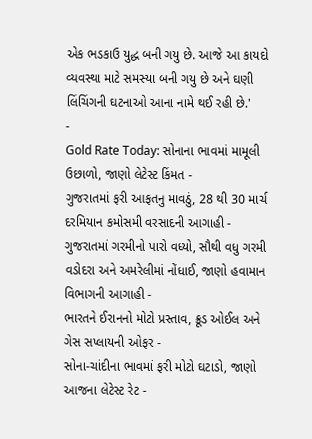એક ભડકાઉ યુદ્ધ બની ગયુ છે. આજે આ કાયદો વ્યવસ્થા માટે સમસ્યા બની ગયુ છે અને ઘણી લિંચિંગની ઘટનાઓ આના નામે થઈ રહી છે.'
-
Gold Rate Today: સોનાના ભાવમાં મામૂલી ઉછાળો, જાણો લેટેસ્ટ કિંમત -
ગુજરાતમાં ફરી આફતનુ માવઠું, 28 થી 30 માર્ચ દરમિયાન કમોસમી વરસાદની આગાહી -
ગુજરાતમાં ગરમીનો પારો વધ્યો, સૌથી વધુ ગરમી વડોદરા અને અમરેલીમાં નોંધાઈ, જાણો હવામાન વિભાગની આગાહી -
ભારતને ઈરાનનો મોટો પ્રસ્તાવ, ક્રૂડ ઓઈલ અને ગેસ સપ્લાયની ઓફર -
સોના-ચાંદીના ભાવમાં ફરી મોટો ઘટાડો, જાણો આજના લેટેસ્ટ રેટ -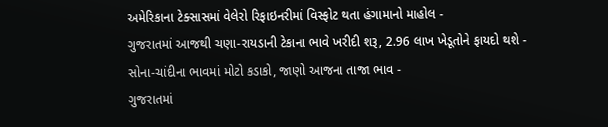અમેરિકાના ટેક્સાસમાં વેલેરો રિફાઇનરીમાં વિસ્ફોટ થતા હંગામાનો માહોલ -
ગુજરાતમાં આજથી ચણા-રાયડાની ટેકાના ભાવે ખરીદી શરૂ, 2.96 લાખ ખેડૂતોને ફાયદો થશે -
સોના-ચાંદીના ભાવમાં મોટો કડાકો, જાણો આજના તાજા ભાવ -
ગુજરાતમાં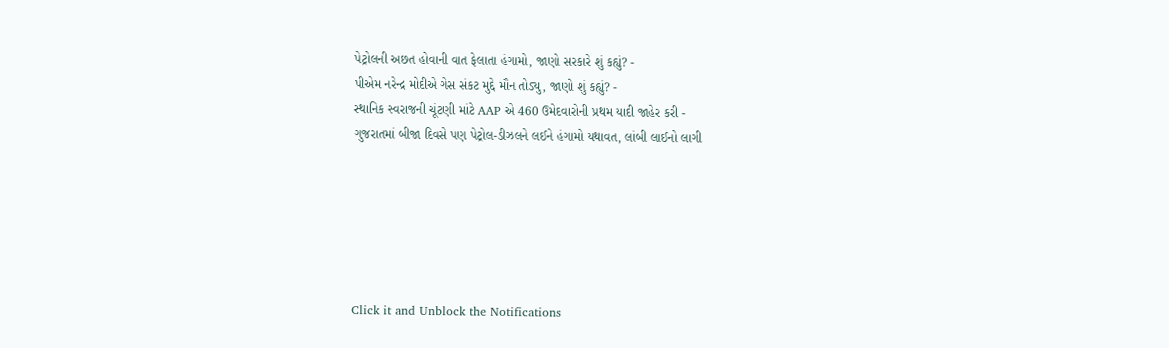પેટ્રોલની અછત હોવાની વાત ફેલાતા હંગામો, જાણો સરકારે શું કહ્યું? -
પીએમ નરેન્દ્ર મોદીએ ગેસ સંકટ મુદ્દે મૌન તોડ્યુ, જાણો શું કહ્યું? -
સ્થાનિક સ્વરાજની ચૂંટણી માંટે AAP એ 460 ઉમેદવારોની પ્રથમ યાદી જાહેર કરી -
ગુજરાતમાં બીજા દિવસે પણ પેટ્રોલ-ડીઝલને લઈને હંગામો યથાવત, લાંબી લાઈનો લાગી






Click it and Unblock the Notifications